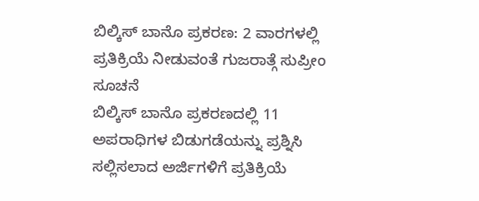ಬಿಲ್ಕಿಸ್ ಬಾನೊ ಪ್ರಕರಣ: 2 ವಾರಗಳಲ್ಲಿ ಪ್ರತಿಕ್ರಿಯೆ ನೀಡುವಂತೆ ಗುಜರಾತ್ಗೆ ಸುಪ್ರೀಂ ಸೂಚನೆ
ಬಿಲ್ಕಿಸ್ ಬಾನೊ ಪ್ರಕರಣದಲ್ಲಿ 11 ಅಪರಾಧಿಗಳ ಬಿಡುಗಡೆಯನ್ನು ಪ್ರಶ್ನಿಸಿ ಸಲ್ಲಿಸಲಾದ ಅರ್ಜಿಗಳಿಗೆ ಪ್ರತಿಕ್ರಿಯೆ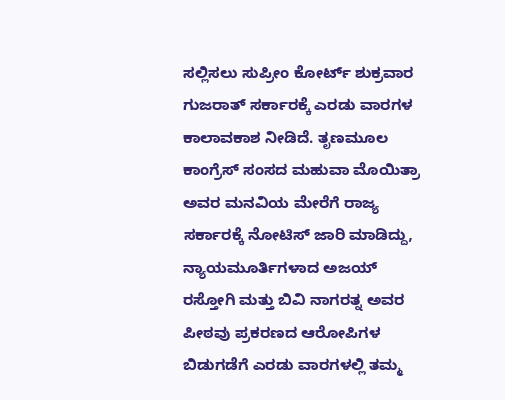ಸಲ್ಲಿಸಲು ಸುಪ್ರೀಂ ಕೋರ್ಟ್ ಶುಕ್ರವಾರ ಗುಜರಾತ್ ಸರ್ಕಾರಕ್ಕೆ ಎರಡು ವಾರಗಳ ಕಾಲಾವಕಾಶ ನೀಡಿದೆ. ತೃಣಮೂಲ ಕಾಂಗ್ರೆಸ್ ಸಂಸದ ಮಹುವಾ ಮೊಯಿತ್ರಾ ಅವರ ಮನವಿಯ ಮೇರೆಗೆ ರಾಜ್ಯ ಸರ್ಕಾರಕ್ಕೆ ನೋಟಿಸ್ ಜಾರಿ ಮಾಡಿದ್ದು, ನ್ಯಾಯಮೂರ್ತಿಗಳಾದ ಅಜಯ್ ರಸ್ತೋಗಿ ಮತ್ತು ಬಿವಿ ನಾಗರತ್ನ ಅವರ ಪೀಠವು ಪ್ರಕರಣದ ಆರೋಪಿಗಳ ಬಿಡುಗಡೆಗೆ ಎರಡು ವಾರಗಳಲ್ಲಿ ತಮ್ಮ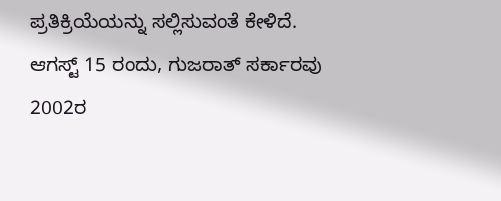ಪ್ರತಿಕ್ರಿಯೆಯನ್ನು ಸಲ್ಲಿಸುವಂತೆ ಕೇಳಿದೆ.
ಆಗಸ್ಟ್ 15 ರಂದು, ಗುಜರಾತ್ ಸರ್ಕಾರವು 2002ರ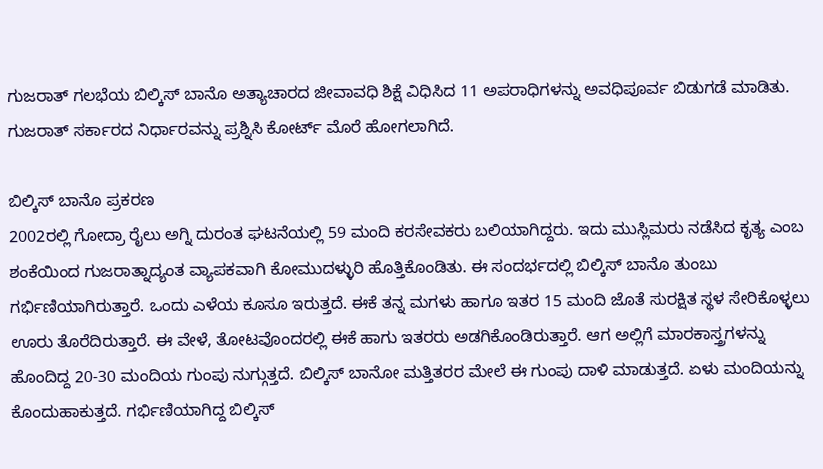ಗುಜರಾತ್ ಗಲಭೆಯ ಬಿಲ್ಕಿಸ್ ಬಾನೊ ಅತ್ಯಾಚಾರದ ಜೀವಾವಧಿ ಶಿಕ್ಷೆ ವಿಧಿಸಿದ 11 ಅಪರಾಧಿಗಳನ್ನು ಅವಧಿಪೂರ್ವ ಬಿಡುಗಡೆ ಮಾಡಿತು. ಗುಜರಾತ್ ಸರ್ಕಾರದ ನಿರ್ಧಾರವನ್ನು ಪ್ರಶ್ನಿಸಿ ಕೋರ್ಟ್ ಮೊರೆ ಹೋಗಲಾಗಿದೆ.

ಬಿಲ್ಕಿಸ್ ಬಾನೊ ಪ್ರಕರಣ
2002ರಲ್ಲಿ ಗೋದ್ರಾ ರೈಲು ಅಗ್ನಿ ದುರಂತ ಘಟನೆಯಲ್ಲಿ 59 ಮಂದಿ ಕರಸೇವಕರು ಬಲಿಯಾಗಿದ್ದರು. ಇದು ಮುಸ್ಲಿಮರು ನಡೆಸಿದ ಕೃತ್ಯ ಎಂಬ ಶಂಕೆಯಿಂದ ಗುಜರಾತ್ನಾದ್ಯಂತ ವ್ಯಾಪಕವಾಗಿ ಕೋಮುದಳ್ಳುರಿ ಹೊತ್ತಿಕೊಂಡಿತು. ಈ ಸಂದರ್ಭದಲ್ಲಿ ಬಿಲ್ಕಿಸ್ ಬಾನೊ ತುಂಬು ಗರ್ಭಿಣಿಯಾಗಿರುತ್ತಾರೆ. ಒಂದು ಎಳೆಯ ಕೂಸೂ ಇರುತ್ತದೆ. ಈಕೆ ತನ್ನ ಮಗಳು ಹಾಗೂ ಇತರ 15 ಮಂದಿ ಜೊತೆ ಸುರಕ್ಷಿತ ಸ್ಥಳ ಸೇರಿಕೊಳ್ಳಲು ಊರು ತೊರೆದಿರುತ್ತಾರೆ. ಈ ವೇಳೆ, ತೋಟವೊಂದರಲ್ಲಿ ಈಕೆ ಹಾಗು ಇತರರು ಅಡಗಿಕೊಂಡಿರುತ್ತಾರೆ. ಆಗ ಅಲ್ಲಿಗೆ ಮಾರಕಾಸ್ತ್ರಗಳನ್ನು ಹೊಂದಿದ್ದ 20-30 ಮಂದಿಯ ಗುಂಪು ನುಗ್ಗುತ್ತದೆ. ಬಿಲ್ಕಿಸ್ ಬಾನೋ ಮತ್ತಿತರರ ಮೇಲೆ ಈ ಗುಂಪು ದಾಳಿ ಮಾಡುತ್ತದೆ. ಏಳು ಮಂದಿಯನ್ನು ಕೊಂದುಹಾಕುತ್ತದೆ. ಗರ್ಭಿಣಿಯಾಗಿದ್ದ ಬಿಲ್ಕಿಸ್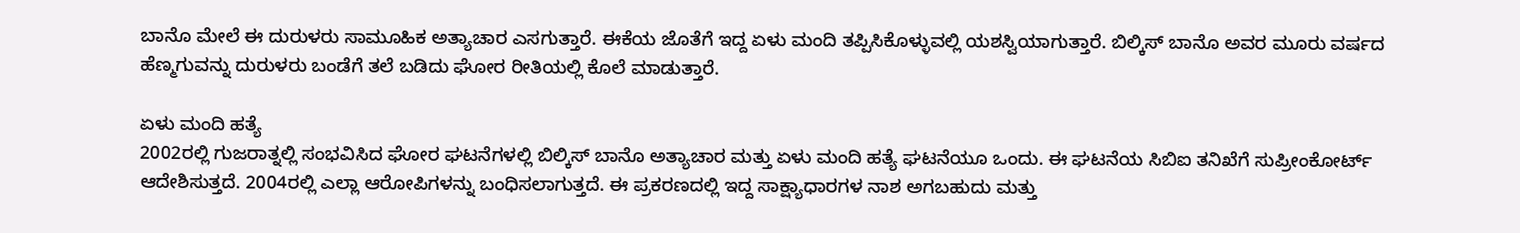ಬಾನೊ ಮೇಲೆ ಈ ದುರುಳರು ಸಾಮೂಹಿಕ ಅತ್ಯಾಚಾರ ಎಸಗುತ್ತಾರೆ. ಈಕೆಯ ಜೊತೆಗೆ ಇದ್ದ ಏಳು ಮಂದಿ ತಪ್ಪಿಸಿಕೊಳ್ಳುವಲ್ಲಿ ಯಶಸ್ವಿಯಾಗುತ್ತಾರೆ. ಬಿಲ್ಕಿಸ್ ಬಾನೊ ಅವರ ಮೂರು ವರ್ಷದ ಹೆಣ್ಮಗುವನ್ನು ದುರುಳರು ಬಂಡೆಗೆ ತಲೆ ಬಡಿದು ಘೋರ ರೀತಿಯಲ್ಲಿ ಕೊಲೆ ಮಾಡುತ್ತಾರೆ.

ಏಳು ಮಂದಿ ಹತ್ಯೆ
2002ರಲ್ಲಿ ಗುಜರಾತ್ನಲ್ಲಿ ಸಂಭವಿಸಿದ ಘೋರ ಘಟನೆಗಳಲ್ಲಿ ಬಿಲ್ಕಿಸ್ ಬಾನೊ ಅತ್ಯಾಚಾರ ಮತ್ತು ಏಳು ಮಂದಿ ಹತ್ಯೆ ಘಟನೆಯೂ ಒಂದು. ಈ ಘಟನೆಯ ಸಿಬಿಐ ತನಿಖೆಗೆ ಸುಪ್ರೀಂಕೋರ್ಟ್ ಆದೇಶಿಸುತ್ತದೆ. 2004ರಲ್ಲಿ ಎಲ್ಲಾ ಆರೋಪಿಗಳನ್ನು ಬಂಧಿಸಲಾಗುತ್ತದೆ. ಈ ಪ್ರಕರಣದಲ್ಲಿ ಇದ್ದ ಸಾಕ್ಷ್ಯಾಧಾರಗಳ ನಾಶ ಅಗಬಹುದು ಮತ್ತು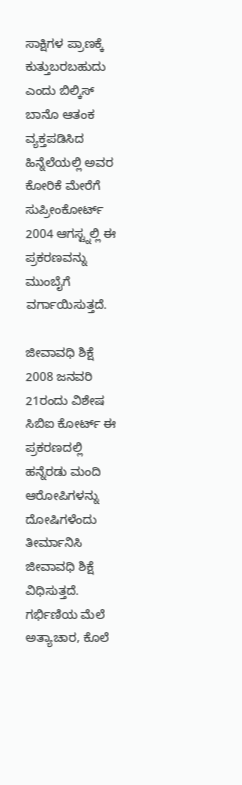ಸಾಕ್ಷಿಗಳ ಪ್ರಾಣಕ್ಕೆ ಕುತ್ತುಬರಬಹುದು ಎಂದು ಬಿಲ್ಕಿಸ್ ಬಾನೊ ಆತಂಕ ವ್ಯಕ್ತಪಡಿಸಿದ ಹಿನ್ನೆಲೆಯಲ್ಲಿ ಅವರ ಕೋರಿಕೆ ಮೇರೆಗೆ ಸುಪ್ರೀಂಕೋರ್ಟ್ 2004 ಆಗಸ್ಟ್ನಲ್ಲಿ ಈ ಪ್ರಕರಣವನ್ನು ಮುಂಬೈಗೆ ವರ್ಗಾಯಿಸುತ್ತದೆ.

ಜೀವಾವಧಿ ಶಿಕ್ಷೆ
2008 ಜನವರಿ 21ರಂದು ವಿಶೇಷ ಸಿಬಿಐ ಕೋರ್ಟ್ ಈ ಪ್ರಕರಣದಲ್ಲಿ ಹನ್ನೆರಡು ಮಂದಿ ಆರೋಪಿಗಳನ್ನು ದೋಷಿಗಳೆಂದು ತೀರ್ಮಾನಿಸಿ ಜೀವಾವಧಿ ಶಿಕ್ಷೆ ವಿಧಿಸುತ್ತದೆ. ಗರ್ಭಿಣಿಯ ಮೆಲೆ ಅತ್ಯಾಚಾರ, ಕೊಲೆ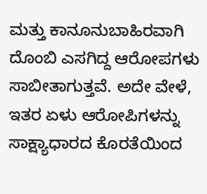ಮತ್ತು ಕಾನೂನುಬಾಹಿರವಾಗಿ ದೊಂಬಿ ಎಸಗಿದ್ದ ಆರೋಪಗಳು ಸಾಬೀತಾಗುತ್ತವೆ. ಅದೇ ವೇಳೆ, ಇತರ ಏಳು ಆರೋಪಿಗಳನ್ನು ಸಾಕ್ಷ್ಯಾಧಾರದ ಕೊರತೆಯಿಂದ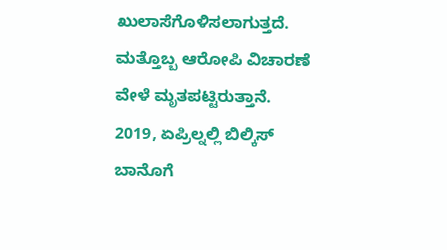ಖುಲಾಸೆಗೊಳಿಸಲಾಗುತ್ತದೆ. ಮತ್ತೊಬ್ಬ ಆರೋಪಿ ವಿಚಾರಣೆ ವೇಳೆ ಮೃತಪಟ್ಟಿರುತ್ತಾನೆ. 2019, ಏಪ್ರಿಲ್ನಲ್ಲಿ ಬಿಲ್ಕಿಸ್ ಬಾನೊಗೆ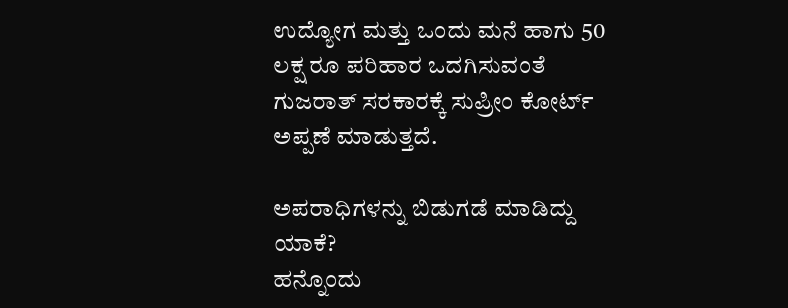ಉದ್ಯೋಗ ಮತ್ತು ಒಂದು ಮನೆ ಹಾಗು 50 ಲಕ್ಷ ರೂ ಪರಿಹಾರ ಒದಗಿಸುವಂತೆ ಗುಜರಾತ್ ಸರಕಾರಕ್ಕೆ ಸುಪ್ರೀಂ ಕೋರ್ಟ್ ಅಪ್ಪಣೆ ಮಾಡುತ್ತದೆ.

ಅಪರಾಧಿಗಳನ್ನು ಬಿಡುಗಡೆ ಮಾಡಿದ್ದು ಯಾಕೆ?
ಹನ್ನೊಂದು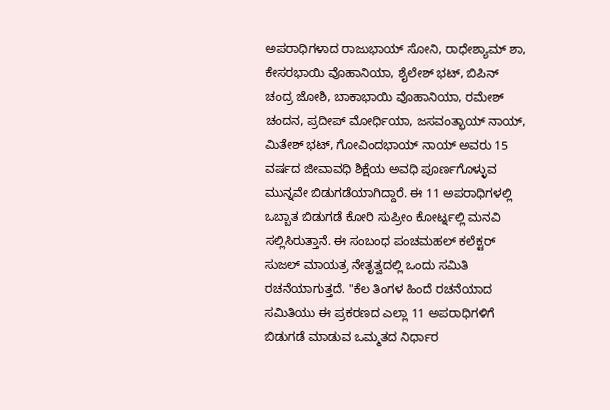ಅಪರಾಧಿಗಳಾದ ರಾಜುಭಾಯ್ ಸೋನಿ, ರಾಧೇಶ್ಯಾಮ್ ಶಾ, ಕೇಸರಭಾಯಿ ವೊಹಾನಿಯಾ, ಶೈಲೇಶ್ ಭಟ್, ಬಿಪಿನ್ ಚಂದ್ರ ಜೋಶಿ, ಬಾಕಾಭಾಯಿ ವೊಹಾನಿಯಾ, ರಮೇಶ್ ಚಂದನ, ಪ್ರದೀಪ್ ಮೋರ್ಧಿಯಾ, ಜಸವಂತ್ಭಾಯ್ ನಾಯ್, ಮಿತೇಶ್ ಭಟ್, ಗೋವಿಂದಭಾಯ್ ನಾಯ್ ಅವರು 15 ವರ್ಷದ ಜೀವಾವಧಿ ಶಿಕ್ಷೆಯ ಅವಧಿ ಪೂರ್ಣಗೊಳ್ಳುವ ಮುನ್ನವೇ ಬಿಡುಗಡೆಯಾಗಿದ್ದಾರೆ. ಈ 11 ಅಪರಾಧಿಗಳಲ್ಲಿ ಒಬ್ಬಾತ ಬಿಡುಗಡೆ ಕೋರಿ ಸುಪ್ರೀಂ ಕೋರ್ಟ್ನಲ್ಲಿ ಮನವಿ ಸಲ್ಲಿಸಿರುತ್ತಾನೆ. ಈ ಸಂಬಂಧ ಪಂಚಮಹಲ್ ಕಲೆಕ್ಟರ್ ಸುಜಲ್ ಮಾಯತ್ರ ನೇತೃತ್ವದಲ್ಲಿ ಒಂದು ಸಮಿತಿ ರಚನೆಯಾಗುತ್ತದೆ. "ಕೆಲ ತಿಂಗಳ ಹಿಂದೆ ರಚನೆಯಾದ ಸಮಿತಿಯು ಈ ಪ್ರಕರಣದ ಎಲ್ಲಾ 11 ಅಪರಾಧಿಗಳಿಗೆ ಬಿಡುಗಡೆ ಮಾಡುವ ಒಮ್ಮತದ ನಿರ್ಧಾರ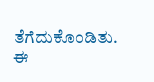ತೆಗೆದುಕೊಂಡಿತು. ಈ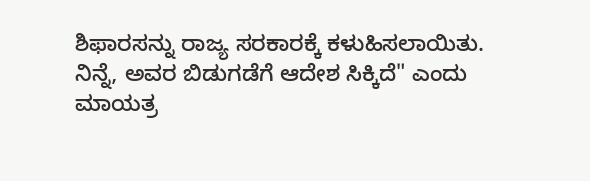ಶಿಫಾರಸನ್ನು ರಾಜ್ಯ ಸರಕಾರಕ್ಕೆ ಕಳುಹಿಸಲಾಯಿತು. ನಿನ್ನೆ, ಅವರ ಬಿಡುಗಡೆಗೆ ಆದೇಶ ಸಿಕ್ಕಿದೆ" ಎಂದು ಮಾಯತ್ರ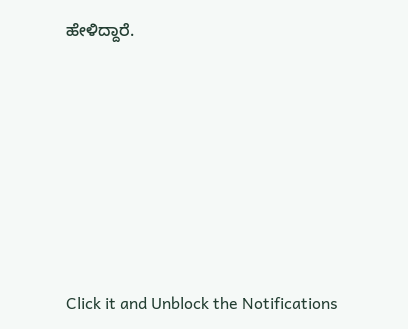ಹೇಳಿದ್ದಾರೆ.












Click it and Unblock the Notifications